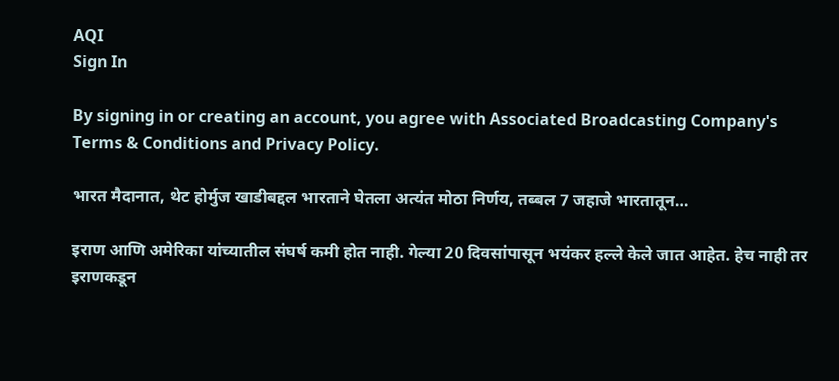AQI
Sign In

By signing in or creating an account, you agree with Associated Broadcasting Company's Terms & Conditions and Privacy Policy.

भारत मैदानात, थेट होर्मुज खाडीबद्दल भारताने घेतला अत्यंत मोठा निर्णय, तब्बल 7 जहाजे भारतातून…

इराण आणि अमेरिका यांच्यातील संघर्ष कमी होत नाही. गेल्या 20 दिवसांपासून भयंकर हल्ले केले जात आहेत. हेच नाही तर इराणकडून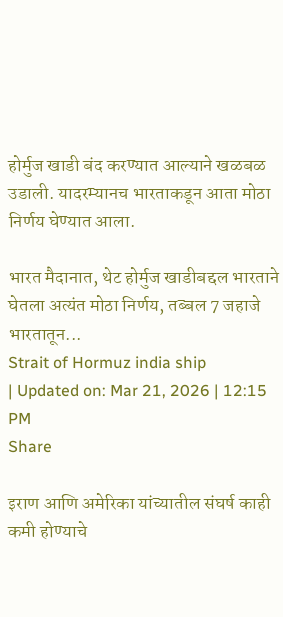होर्मुज खाडी बंद करण्यात आल्याने खळबळ उडाली. यादरम्यानच भारताकडून आता मोठा निर्णय घेण्यात आला.

भारत मैदानात, थेट होर्मुज खाडीबद्दल भारताने घेतला अत्यंत मोठा निर्णय, तब्बल 7 जहाजे भारतातून...
Strait of Hormuz india ship
| Updated on: Mar 21, 2026 | 12:15 PM
Share

इराण आणि अमेरिका यांच्यातील संघर्ष काही कमी होण्याचे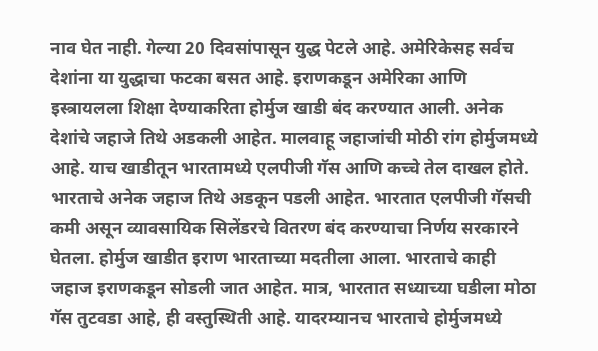नाव घेत नाही. गेल्या 20 दिवसांपासून युद्ध पेटले आहे. अमेरिकेसह सर्वच देशांना या युद्धाचा फटका बसत आहे. इराणकडून अमेरिका आणि इस्त्रायलला शिक्षा देण्याकरिता होर्मुज खाडी बंद करण्यात आली. अनेक देशांचे जहाजे तिथे अडकली आहेत. मालवाहू जहाजांची मोठी रांग होर्मुजमध्ये आहे. याच खाडीतून भारतामध्ये एलपीजी गॅस आणि कच्चे तेल दाखल होते. भारताचे अनेक जहाज तिथे अडकून पडली आहेत. भारतात एलपीजी गॅसची कमी असून व्यावसायिक सिलेंडरचे वितरण बंद करण्याचा निर्णय सरकारने घेतला. होर्मुज खाडीत इराण भारताच्या मदतीला आला. भारताचे काही जहाज इराणकडून सोडली जात आहेत. मात्र, भारतात सध्याच्या घडीला मोठा गॅस तुटवडा आहे, ही वस्तुस्थिती आहे. यादरम्यानच भारताचे होर्मुजमध्ये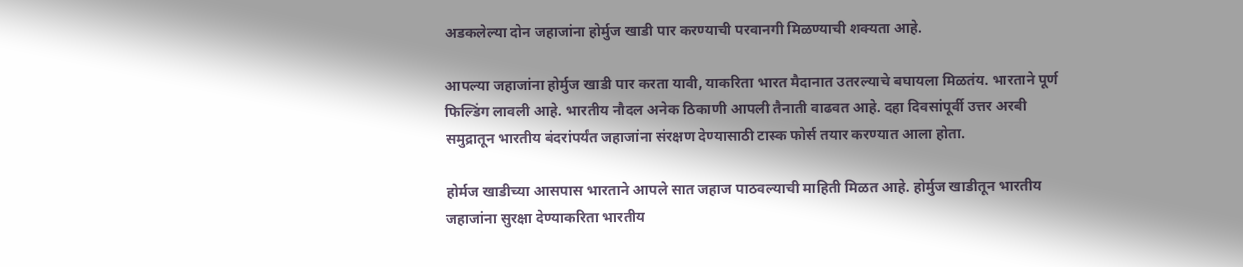अडकलेल्या दोन जहाजांना होर्मुज खाडी पार करण्याची परवानगी मिळण्याची शक्यता आहे.

आपल्या जहाजांना होर्मुज खाडी पार करता यावी, याकरिता भारत मैदानात उतरल्याचे बघायला मिळतंय. भारताने पूर्ण फिल्डिंग लावली आहे. भारतीय नौदल अनेक ठिकाणी आपली तैनाती वाढवत आहे. दहा दिवसांपूर्वी उत्तर अरबी समुद्रातून भारतीय बंदरांपर्यंत जहाजांना संरक्षण देण्यासाठी टास्क फोर्स तयार करण्यात आला होता.

होर्मज खाडीच्या आसपास भारताने आपले सात जहाज पाठवल्याची माहिती मिळत आहे. होर्मुज खाडीतून भारतीय जहाजांना सुरक्षा देण्याकरिता भारतीय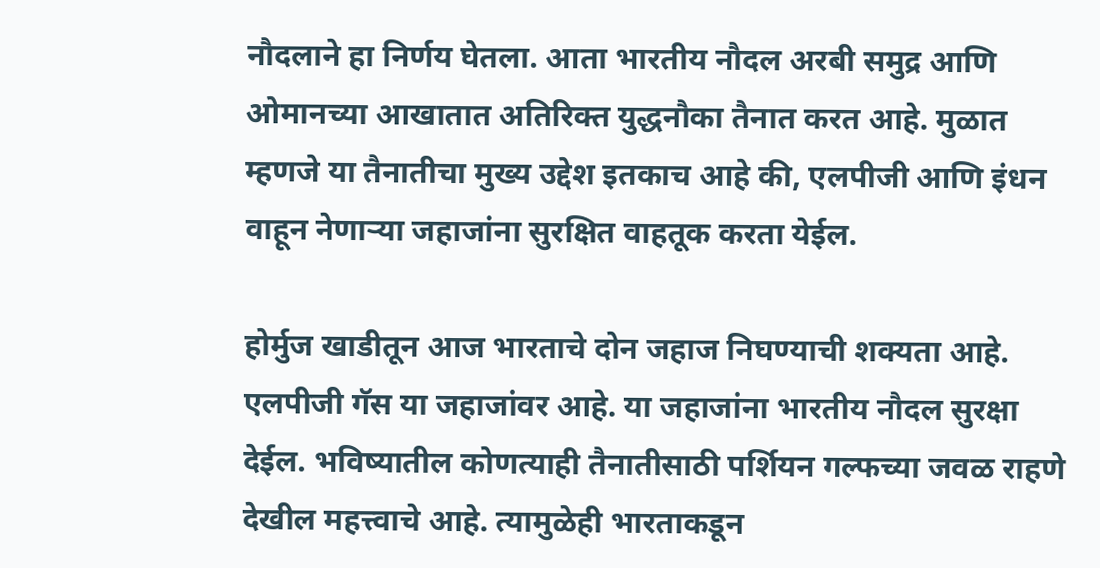नौदलाने हा निर्णय घेतला. आता भारतीय नौदल अरबी समुद्र आणि ओमानच्या आखातात अतिरिक्त युद्धनौका तैनात करत आहे. मुळात म्हणजे या तैनातीचा मुख्य उद्देश इतकाच आहे की, एलपीजी आणि इंधन वाहून नेणाऱ्या जहाजांना सुरक्षित वाहतूक करता येईल.

होर्मुज खाडीतून आज भारताचे दोन जहाज निघण्याची शक्यता आहे. एलपीजी गॅस या जहाजांवर आहे. या जहाजांना भारतीय नौदल सुरक्षा देईल. भविष्यातील कोणत्याही तैनातीसाठी पर्शियन गल्फच्या जवळ राहणे देखील महत्त्वाचे आहे. त्यामुळेही भारताकडून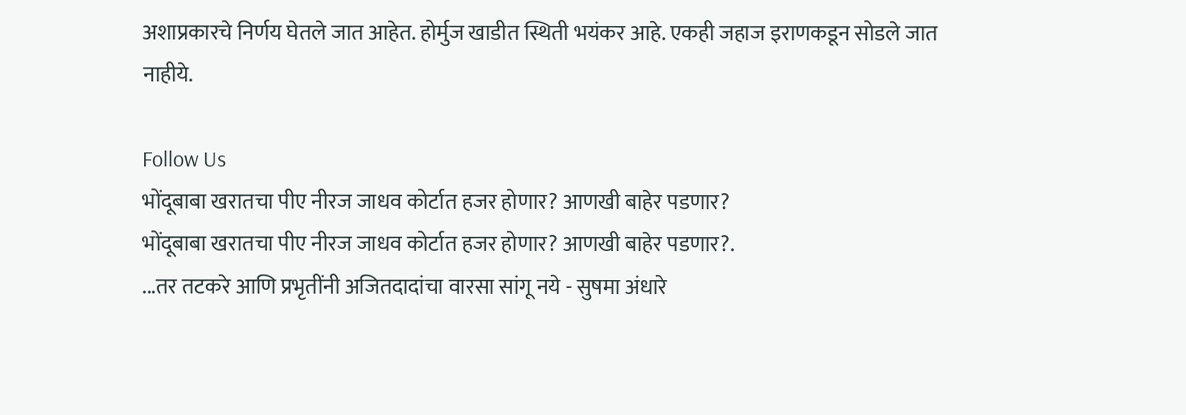अशाप्रकारचे निर्णय घेतले जात आहेत. होर्मुज खाडीत स्थिती भयंकर आहे. एकही जहाज इराणकडून सोडले जात नाहीये.

Follow Us
भोंदूबाबा खरातचा पीए नीरज जाधव कोर्टात हजर होणार? आणखी बाहेर पडणार?
भोंदूबाबा खरातचा पीए नीरज जाधव कोर्टात हजर होणार? आणखी बाहेर पडणार?.
...तर तटकरे आणि प्रभृतींनी अजितदादांचा वारसा सांगू नये - सुषमा अंधारे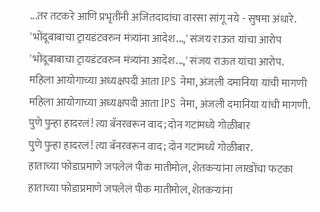...तर तटकरे आणि प्रभृतींनी अजितदादांचा वारसा सांगू नये - सुषमा अंधारे.
'भोंदूबाबाचा ट्रायडंटवरुन मंत्र्यांना आदेश...,' संजय राऊत यांचा आरोप
'भोंदूबाबाचा ट्रायडंटवरुन मंत्र्यांना आदेश...,' संजय राऊत यांचा आरोप.
महिला आयोगाच्या अध्यक्षपदी आता IPS नेमा, अंजली दमानिया यांची मागणी
महिला आयोगाच्या अध्यक्षपदी आता IPS नेमा, अंजली दमानिया यांची मागणी.
पुणे पुन्हा हादरलं! त्या बॅनरवरून वाद; दोन गटांमध्ये गोळीबार
पुणे पुन्हा हादरलं! त्या बॅनरवरून वाद; दोन गटांमध्ये गोळीबार.
हाताच्या फोडाप्रमाणे जपलेलं पीक मातीमोल, शेतकऱ्यांना लाखोंचा फटका
हाताच्या फोडाप्रमाणे जपलेलं पीक मातीमोल, शेतकऱ्यांना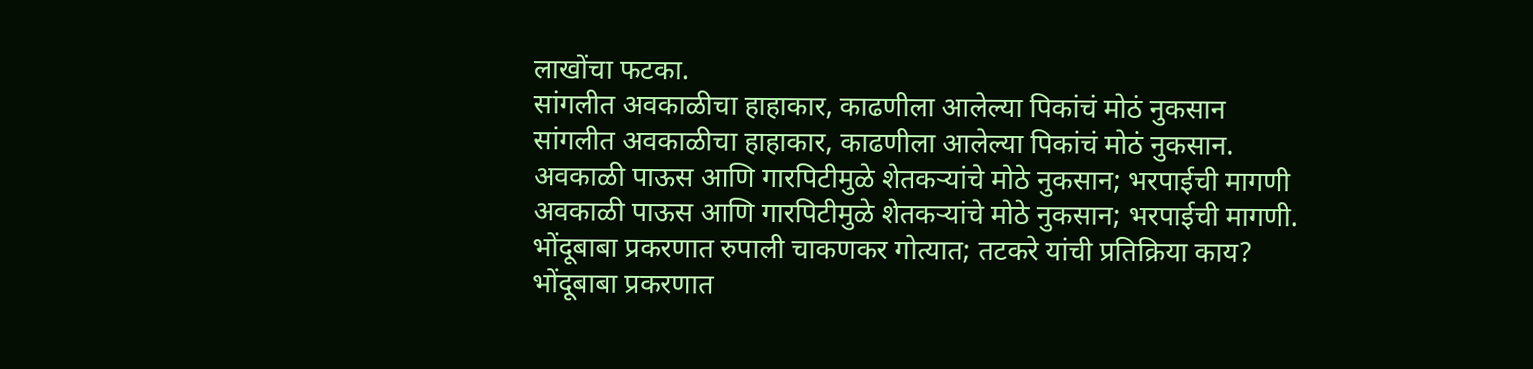लाखोंचा फटका.
सांगलीत अवकाळीचा हाहाकार, काढणीला आलेल्या पिकांचं मोठं नुकसान
सांगलीत अवकाळीचा हाहाकार, काढणीला आलेल्या पिकांचं मोठं नुकसान.
अवकाळी पाऊस आणि गारपिटीमुळे शेतकऱ्यांचे मोठे नुकसान; भरपाईची मागणी
अवकाळी पाऊस आणि गारपिटीमुळे शेतकऱ्यांचे मोठे नुकसान; भरपाईची मागणी.
भोंदूबाबा प्रकरणात रुपाली चाकणकर गोत्यात; तटकरे यांची प्रतिक्रिया काय?
भोंदूबाबा प्रकरणात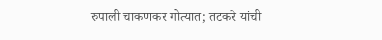रुपाली चाकणकर गोत्यात; तटकरे यांची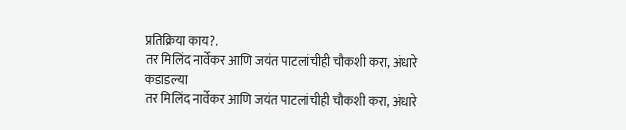प्रतिक्रिया काय?.
तर मिलिंद नार्वेकर आणि जयंत पाटलांचीही चौकशी करा, अंधारे कडाडल्या
तर मिलिंद नार्वेकर आणि जयंत पाटलांचीही चौकशी करा, अंधारे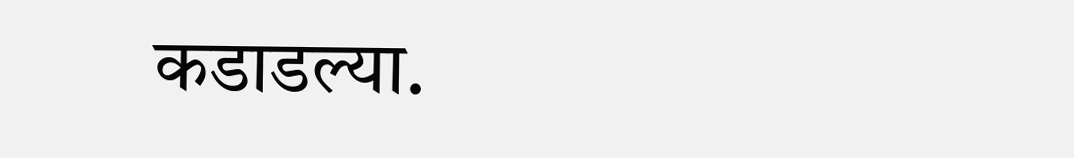कडाडल्या.